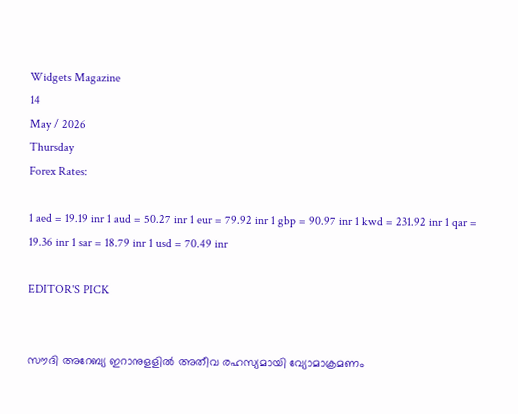Widgets Magazine
14
May / 2026
Thursday
Forex Rates:

1 aed = 19.19 inr 1 aud = 50.27 inr 1 eur = 79.92 inr 1 gbp = 90.97 inr 1 kwd = 231.92 inr 1 qar = 19.36 inr 1 sar = 18.79 inr 1 usd = 70.49 inr

EDITOR'S PICK


സൗദി അറേബ്യ ഇറാനുളളിൽ അതീവ രഹസ്യമായി വ്യോമാക്രമണം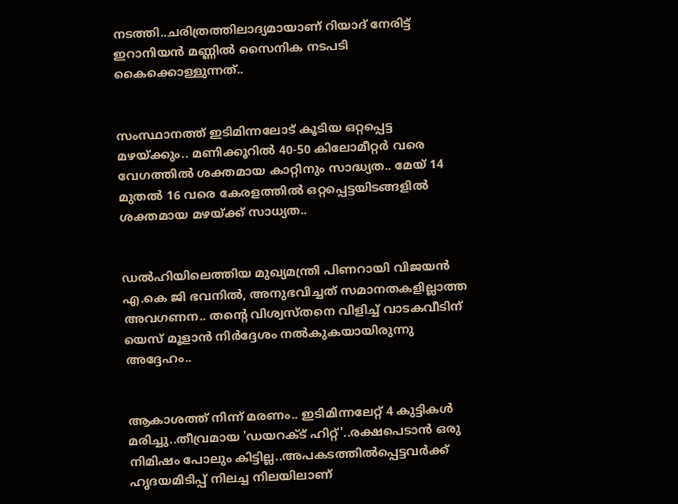നടത്തി..ചരിത്രത്തിലാദ്യമായാണ് റിയാദ് നേരിട്ട് ഇറാനിയൻ മണ്ണിൽ സൈനിക നടപടി കൈക്കൊള്ളുന്നത്..


സംസ്ഥാനത്ത് ഇടിമിന്നലോട് കൂടിയ ഒറ്റപ്പെട്ട മഴയ്ക്കും.. മണിക്കൂറിൽ 40-50 കിലോമീറ്റർ വരെ വേഗത്തിൽ ശക്തമായ കാറ്റിനും സാദ്ധ്യത.. മേയ് 14 മുതൽ 16 വരെ കേരളത്തിൽ ഒറ്റപ്പെട്ടയിടങ്ങളിൽ ശക്തമായ മഴയ്ക്ക് സാധ്യത..


ഡൽഹിയിലെത്തിയ മുഖ്യമന്ത്രി പിണറായി വിജയൻ എ.കെ ജി ഭവനിൽ, അനുഭവിച്ചത് സമാനതകളില്ലാത്ത അവഗണന.. തന്റെ വിശ്വസ്തനെ വിളിച്ച് വാടകവീടിന് യെസ് മൂളാൻ നിർദ്ദേശം നൽകുകയായിരുന്നു അദ്ദേഹം..


ആകാശത്ത് നിന്ന് മരണം.. ഇടിമിന്നലേറ്റ് 4 കുട്ടികൾ മരിച്ചു..തീവ്രമായ 'ഡയറക്ട് ഹിറ്റ്'..രക്ഷപെടാൻ ഒരു നിമിഷം പോലും കിട്ടില്ല..അപകടത്തില്‍പ്പെട്ടവര്‍ക്ക് ഹൃദയമിടിപ്പ് നിലച്ച നിലയിലാണ്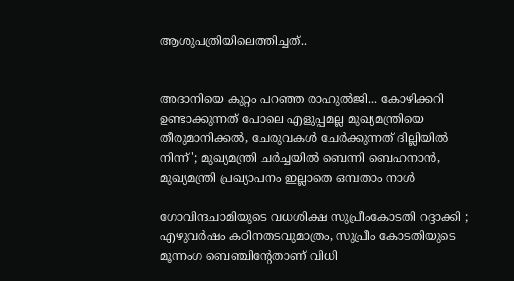ആശുപത്രിയിലെത്തിച്ചത്..


അദാനിയെ കുറ്റം പറഞ്ഞ രാഹുൽജി... കോഴിക്കറി ഉണ്ടാക്കുന്നത് പോലെ എളുപ്പമല്ല മുഖ്യമന്ത്രിയെ തീരുമാനിക്കൽ, ചേരുവകൾ ചേർക്കുന്നത് ദില്ലിയിൽ നിന്ന്'; മുഖ്യമന്ത്രി ചർച്ചയിൽ ബെന്നി ബെഹനാൻ, മുഖ്യമന്ത്രി പ്രഖ്യാപനം ഇല്ലാതെ ഒമ്പതാം നാൾ

ഗോവിന്ദചാമിയുടെ വധശിക്ഷ സുപ്രീംകോടതി റദ്ദാക്കി ; എഴുവര്‍ഷം കഠിനതടവുമാത്രം, സുപ്രീം കോടതിയുടെ മൂന്നംഗ ബെഞ്ചിന്റേതാണ് വിധി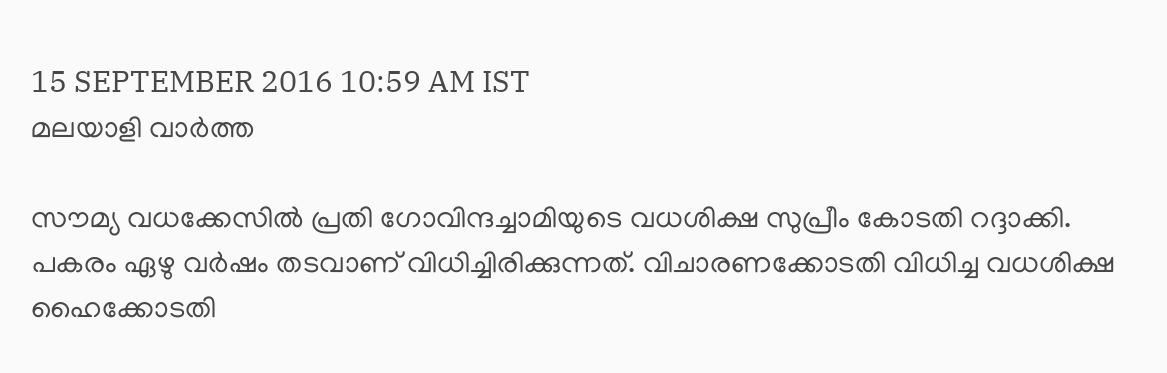15 SEPTEMBER 2016 10:59 AM IST
മലയാളി വാര്‍ത്ത

സൗമ്യ വധക്കേസില്‍ പ്രതി ഗോവിന്ദച്ചാമിയുടെ വധശിക്ഷ സുപ്രീം കോടതി റദ്ദാക്കി. പകരം ഏഴു വര്‍ഷം തടവാണ് വിധിച്ചിരിക്കുന്നത്. വിചാരണക്കോടതി വിധിച്ച വധശിക്ഷ ഹൈക്കോടതി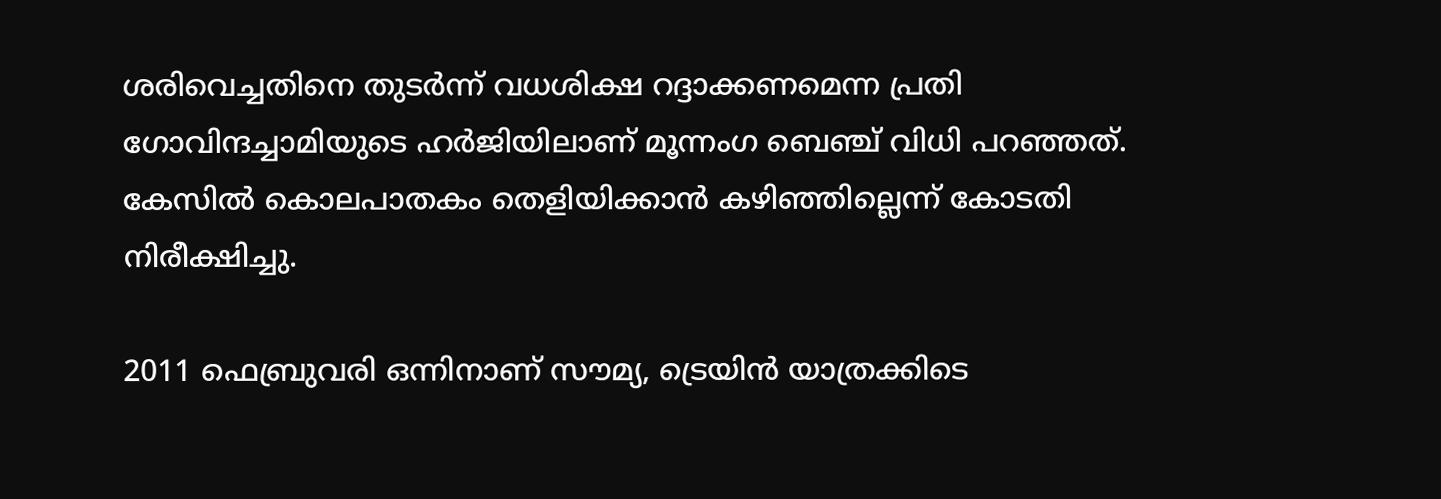ശരിവെച്ചതിനെ തുടര്‍ന്ന് വധശിക്ഷ റദ്ദാക്കണമെന്ന പ്രതി ഗോവിന്ദച്ചാമിയുടെ ഹര്‍ജിയിലാണ് മൂന്നംഗ ബെഞ്ച് വിധി പറഞ്ഞത്. കേസില്‍ കൊലപാതകം തെളിയിക്കാന്‍ കഴിഞ്ഞില്ലെന്ന് കോടതി നിരീക്ഷിച്ചു.

2011 ഫെബ്രുവരി ഒന്നിനാണ് സൗമ്യ, ട്രെയിന്‍ യാത്രക്കിടെ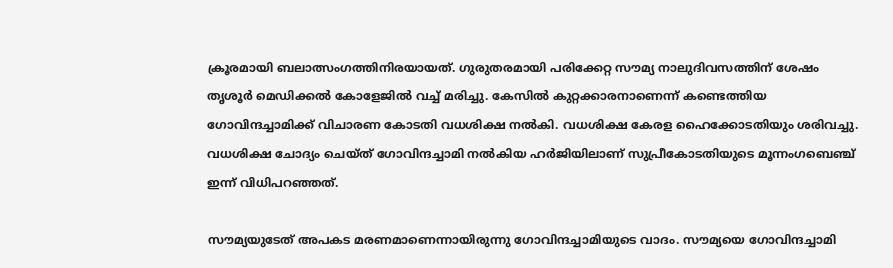ക്രൂരമായി ബലാത്സംഗത്തിനിരയായത്. ഗുരുതരമായി പരിക്കേറ്റ സൗമ്യ നാലുദിവസത്തിന് ശേഷം തൃശൂര്‍ മെഡിക്കല്‍ കോളേജില്‍ വച്ച് മരിച്ചു. കേസില്‍ കുറ്റക്കാരനാണെന്ന് കണ്ടെത്തിയ ഗോവിന്ദച്ചാമിക്ക് വിചാരണ കോടതി വധശിക്ഷ നല്‍കി. വധശിക്ഷ കേരള ഹൈക്കോടതിയും ശരിവച്ചു. വധശിക്ഷ ചോദ്യം ചെയ്ത് ഗോവിന്ദച്ചാമി നല്‍കിയ ഹര്‍ജിയിലാണ് സുപ്രീകോടതിയുടെ മൂന്നംഗബെഞ്ച് ഇന്ന് വിധിപറഞ്ഞത്.

സൗമ്യയുടേത് അപകട മരണമാണെന്നായിരുന്നു ഗോവിന്ദച്ചാമിയുടെ വാദം. സൗമ്യയെ ഗോവിന്ദച്ചാമി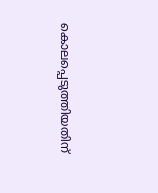കൊലപ്പെടുത്തിയതിന്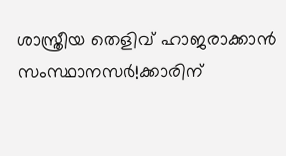ശാസ്ത്രീയ തെളിവ് ഹാജരാക്കാന്‍ സംസ്ഥാനസര്‍!ക്കാരിന്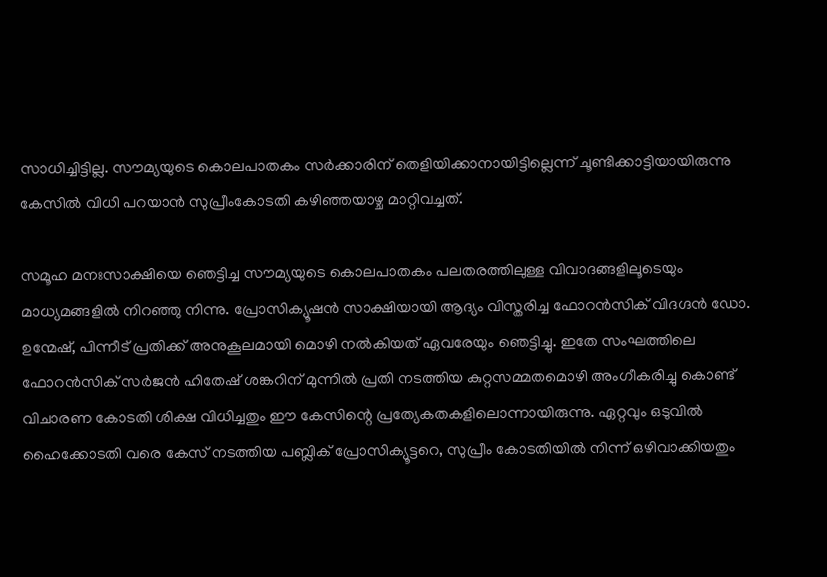സാധിച്ചിട്ടില്ല. സൗമ്യയുടെ കൊലപാതകം സര്‍ക്കാരിന് തെളിയിക്കാനായിട്ടില്ലെന്ന് ചൂണ്ടിക്കാട്ടിയായിരുന്നു കേസില്‍ വിധി പറയാന്‍ സുപ്രീംകോടതി കഴിഞ്ഞയാഴ്ച മാറ്റിവച്ചത്.

സമൂഹ മനഃസാക്ഷിയെ ഞെട്ടിച്ച സൗമ്യയുടെ കൊലപാതകം പലതരത്തിലുള്ള വിവാദങ്ങളിലൂടെയും മാധ്യമങ്ങളില്‍ നിറഞ്ഞു നിന്നു. പ്രോസിക്യൂഷന്‍ സാക്ഷിയായി ആദ്യം വിസ്തരിച്ച ഫോറന്‍സിക് വിദഗ്ദന്‍ ഡോ. ഉന്മേഷ്, പിന്നീട് പ്രതിക്ക് അനുകൂലമായി മൊഴി നല്‍കിയത് ഏവരേയും ഞെട്ടിച്ചു. ഇതേ സംഘത്തിലെ ഫോറന്‍സിക് സര്‍ജന്‍ ഹിതേഷ് ശങ്കറിന് മുന്നില്‍ പ്രതി നടത്തിയ കുറ്റസമ്മതമൊഴി അംഗീകരിച്ചു കൊണ്ട് വിചാരണ കോടതി ശിക്ഷ വിധിച്ചതും ഈ കേസിന്റെ പ്രത്യേകതകളിലൊന്നായിരുന്നു. ഏറ്റവും ഒടുവില്‍ ഹൈക്കോടതി വരെ കേസ് നടത്തിയ പബ്ലിക് പ്രോസിക്യൂട്ടറെ, സുപ്രീം കോടതിയില്‍ നിന്ന് ഒഴിവാക്കിയതും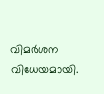വിമര്‍ശന വിധേയമായി.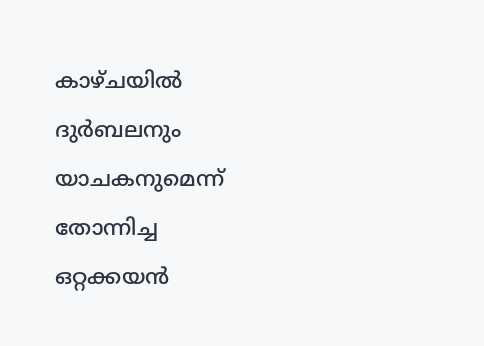കാഴ്ചയില്‍ ദുര്‍ബലനും യാചകനുമെന്ന് തോന്നിച്ച ഒറ്റക്കയന്‍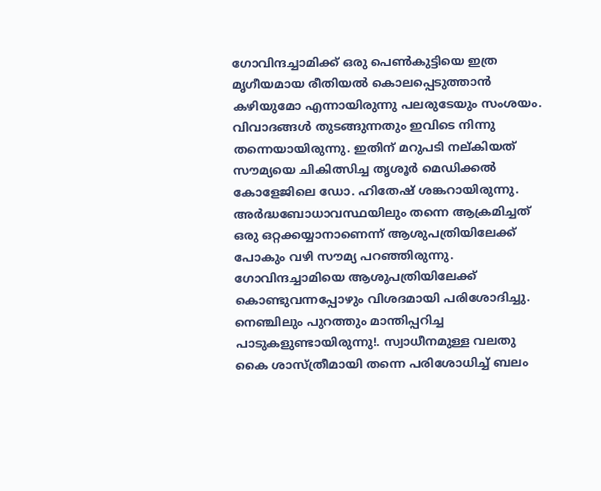ഗോവിന്ദച്ചാമിക്ക് ഒരു പെണ്‍കുട്ടിയെ ഇത്ര മൃഗീയമായ രീതിയല്‍ കൊലപ്പെടുത്താന്‍ കഴിയുമോ എന്നായിരുന്നു പലരുടേയും സംശയം. വിവാദങ്ങള്‍ തുടങ്ങുന്നതും ഇവിടെ നിന്നു തന്നെയായിരുന്നു. ഇതിന് മറുപടി നല്കിയത് സൗമ്യയെ ചികിത്സിച്ച തൃശൂര്‍ മെഡിക്കല്‍ കോളേജിലെ ഡോ. ഹിതേഷ് ശങ്കറായിരുന്നു. അര്‍ദ്ധബോധാവസ്ഥയിലും തന്നെ ആക്രമിച്ചത് ഒരു ഒറ്റക്കയ്യാനാണെന്ന് ആശുപത്രിയിലേക്ക് പോകും വഴി സൗമ്യ പറഞ്ഞിരുന്നു. ഗോവിന്ദച്ചാമിയെ ആശുപത്രിയിലേക്ക് കൊണ്ടുവന്നപ്പോഴും വിശദമായി പരിശോദിച്ചു. നെഞ്ചിലും പുറത്തും മാന്തിപ്പറിച്ച പാടുകളുണ്ടായിരുന്നു!. സ്വാധീനമുള്ള വലതു കൈ ശാസ്ത്രീമായി തന്നെ പരിശോധിച്ച് ബലം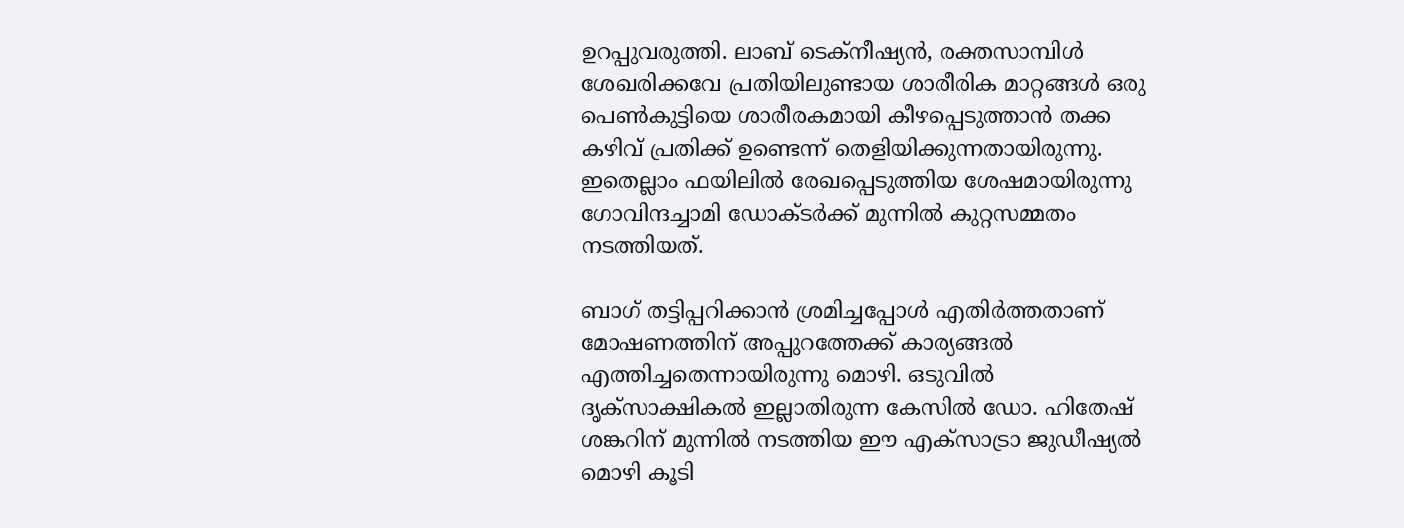ഉറപ്പുവരുത്തി. ലാബ് ടെക്‌നീഷ്യന്‍, രക്തസാമ്പിള്‍ ശേഖരിക്കവേ പ്രതിയിലുണ്ടായ ശാരീരിക മാറ്റങ്ങള്‍ ഒരു പെണ്‍കുട്ടിയെ ശാരീരകമായി കീഴപ്പെടുത്താന്‍ തക്ക കഴിവ് പ്രതിക്ക് ഉണ്ടെന്ന് തെളിയിക്കുന്നതായിരുന്നു. ഇതെല്ലാം ഫയിലില്‍ രേഖപ്പെടുത്തിയ ശേഷമായിരുന്നു ഗോവിന്ദച്ചാമി ഡോക്ടര്‍ക്ക് മുന്നില്‍ കുറ്റസമ്മതം നടത്തിയത്.

ബാഗ് തട്ടിപ്പറിക്കാന്‍ ശ്രമിച്ചപ്പോള്‍ എതിര്‍ത്തതാണ് മോഷണത്തിന് അപ്പുറത്തേക്ക് കാര്യങ്ങല്‍ എത്തിച്ചതെന്നായിരുന്നു മൊഴി. ഒടുവില്‍ ദൃക്‌സാക്ഷികല്‍ ഇല്ലാതിരുന്ന കേസില്‍ ഡോ. ഹിതേഷ് ശങ്കറിന് മുന്നില്‍ നടത്തിയ ഈ എക്‌സാട്രാ ജുഡീഷ്യല്‍ മൊഴി കൂടി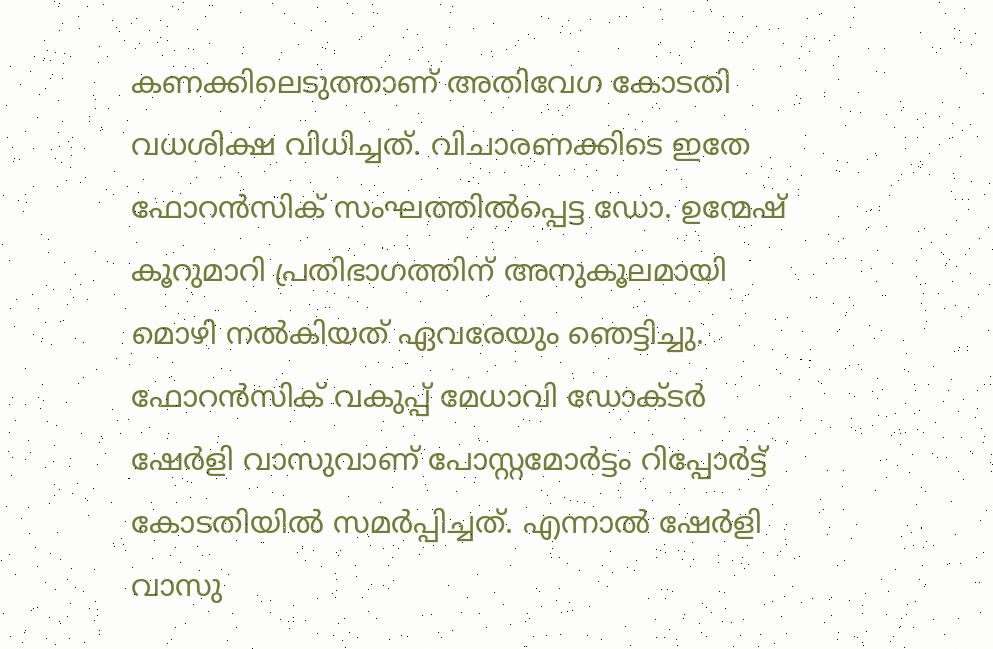കണക്കിലെടുത്താണ് അതിവേഗ കോടതി വധശിക്ഷ വിധിച്ചത്. വിചാരണക്കിടെ ഇതേ ഫോറന്‍സിക് സംഘത്തില്‍പ്പെട്ട ഡോ. ഉന്മേഷ് കൂറുമാറി പ്രതിഭാഗത്തിന് അനുകൂലമായി മൊഴി നല്‍കിയത് ഏവരേയും ഞെട്ടിച്ചു. ഫോറന്‍സിക് വകുപ്പ് മേധാവി ഡോക്ടര്‍ ഷേര്‍ളി വാസുവാണ് പോസ്റ്റമോര്‍ട്ടം റിപ്പോര്‍ട്ട് കോടതിയില്‍ സമര്‍പ്പിച്ചത്. എന്നാല്‍ ഷേര്‍ളി വാസു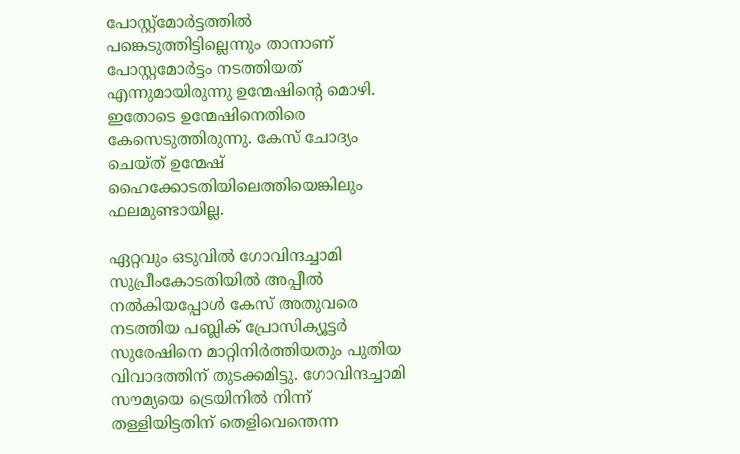പോസ്റ്റ്‌മോര്‍ട്ടത്തില്‍ പങ്കെടുത്തിട്ടില്ലെന്നും താനാണ് പോസ്റ്റമോര്‍ട്ടം നടത്തിയത് എന്നുമായിരുന്നു ഉന്മേഷിന്റെ മൊഴി. ഇതോടെ ഉന്മേഷിനെതിരെ കേസെടുത്തിരുന്നു. കേസ് ചോദ്യം ചെയ്ത് ഉന്മേഷ് ഹൈക്കോടതിയിലെത്തിയെങ്കിലും ഫലമുണ്ടായില്ല.

ഏറ്റവും ഒടുവില്‍ ഗോവിന്ദച്ചാമി സുപ്രീംകോടതിയില്‍ അപ്പീല്‍ നല്‍കിയപ്പോള്‍ കേസ് അതുവരെ നടത്തിയ പബ്ലിക് പ്രോസിക്യൂട്ടര്‍ സുരേഷിനെ മാറ്റിനിര്‍ത്തിയതും പുതിയ വിവാദത്തിന് തുടക്കമിട്ടു. ഗോവിന്ദച്ചാമി സൗമ്യയെ ട്രെയിനില്‍ നിന്ന് തള്ളിയിട്ടതിന് തെളിവെന്തെന്ന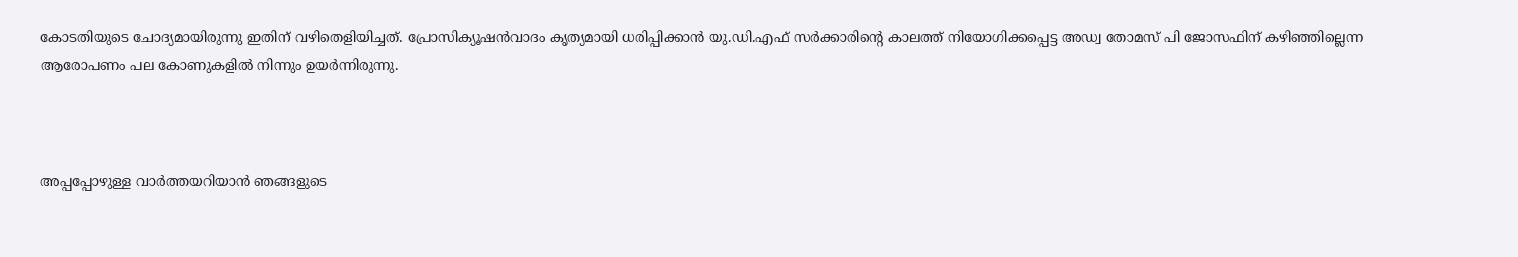കോടതിയുടെ ചോദ്യമായിരുന്നു ഇതിന് വഴിതെളിയിച്ചത്. പ്രോസിക്യൂഷന്‍വാദം കൃത്യമായി ധരിപ്പിക്കാന്‍ യു.ഡി.എഫ് സര്‍ക്കാരിന്റെ കാലത്ത് നിയോഗിക്കപ്പെട്ട അഡ്വ തോമസ് പി ജോസഫിന് കഴിഞ്ഞില്ലെന്ന ആരോപണം പല കോണുകളില്‍ നിന്നും ഉയര്‍ന്നിരുന്നു.



അപ്പപ്പോഴുള്ള വാര്‍ത്തയറിയാന്‍ ഞങ്ങളുടെ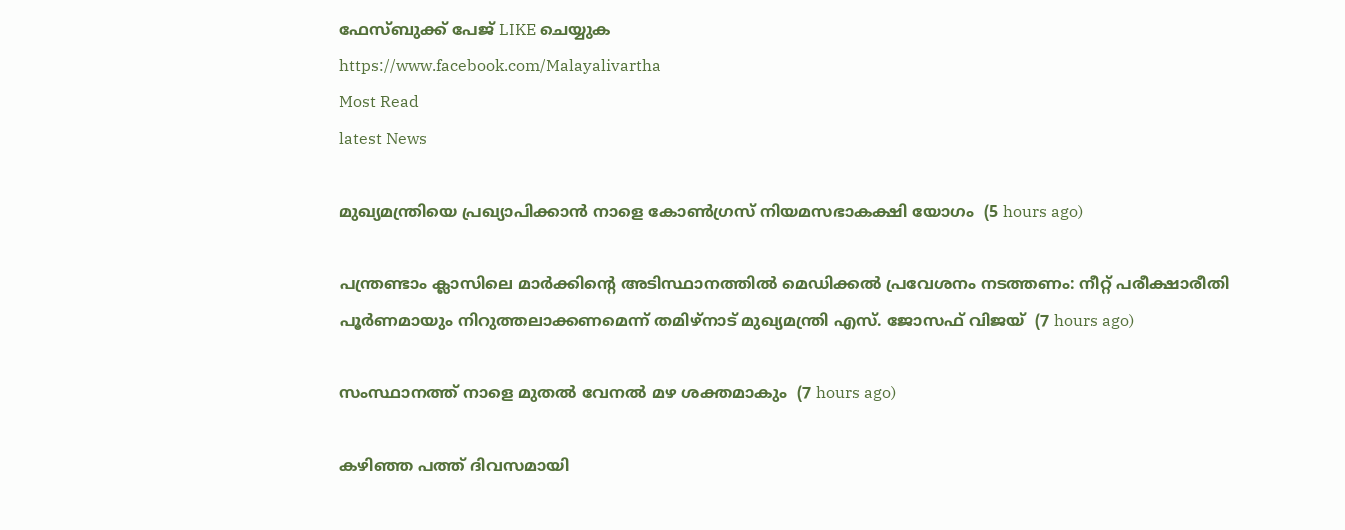ഫേസ്‌ബുക്ക്‌ പേജ് LIKE ചെയ്യുക
https://www.facebook.com/Malayalivartha
Most Read
latest News

മുഖ്യമന്ത്രിയെ പ്രഖ്യാപിക്കാന്‍ നാളെ കോണ്‍ഗ്രസ് നിയമസഭാകക്ഷി യോഗം  (5 hours ago)

പന്ത്രണ്ടാം ക്ലാസിലെ മാര്‍ക്കിന്റെ അടിസ്ഥാനത്തില്‍ മെഡിക്കല്‍ പ്രവേശനം നടത്തണം: നീറ്റ് പരീക്ഷാരീതി പൂര്‍ണമായും നിറുത്തലാക്കണമെന്ന് തമിഴ്‌നാട് മുഖ്യമന്ത്രി എസ്. ജോസഫ് വിജയ്  (7 hours ago)

സംസ്ഥാനത്ത് നാളെ മുതൽ വേനൽ മഴ ശക്തമാകും  (7 hours ago)

കഴിഞ്ഞ പത്ത് ദിവസമായി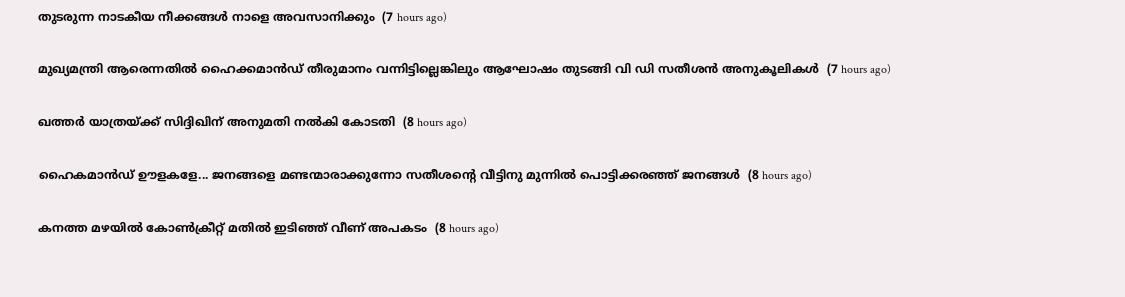തുടരുന്ന നാടകീയ നീക്കങ്ങള്‍ നാളെ അവസാനിക്കും  (7 hours ago)

മുഖ്യമന്ത്രി ആരെന്നതിൽ ഹൈക്കമാൻഡ് തീരുമാനം വന്നിട്ടില്ലെങ്കിലും ആഘോഷം തുടങ്ങി വി ഡി സതീശൻ അനുകൂലികൾ  (7 hours ago)

ഖത്തര്‍ യാത്രയ്ക്ക് സിദ്ദിഖിന് അനുമതി നല്‍കി കോടതി  (8 hours ago)

ഹൈകമാൻഡ്‌ ഊളകളേ... ജനങ്ങളെ മണ്ടന്മാരാക്കുന്നോ സതീശന്റെ വീട്ടിനു മുന്നിൽ പൊട്ടിക്കരഞ്ഞ് ജനങ്ങൾ  (8 hours ago)

കനത്ത മഴയില്‍ കോണ്‍ക്രീറ്റ് മതില്‍ ഇടിഞ്ഞ് വീണ് അപകടം  (8 hours ago)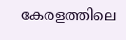കേരളത്തിലെ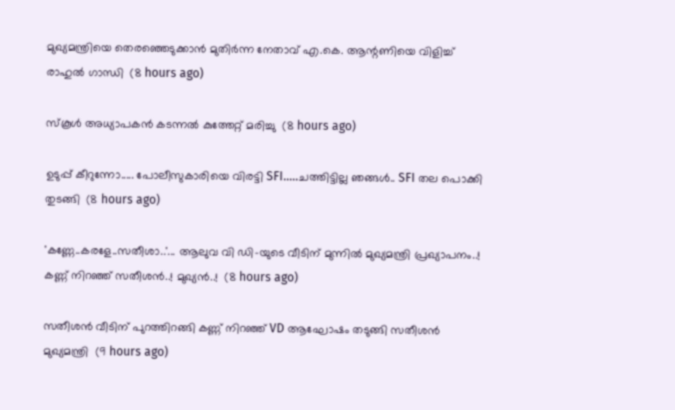മുഖ്യമന്ത്രിയെ തെരഞ്ഞെടുക്കാൻ മുതിർന്ന നേതാവ് എ.കെ. ആന്റണിയെ വിളിച്ച് രാഹുൽ ഗാന്ധി  (8 hours ago)

സ്‌കൂള്‍ അധ്യാപകന്‍ കടന്നല്‍ കുത്തേറ്റ് മരിച്ചു  (8 hours ago)

ഉടുപ്പ് കീറുന്നോ..... പോലീസുകാരിയെ വിരട്ടി SFI.....ചത്തിട്ടില്ല ഞങ്ങൾ.. SFI തല പൊക്കി തുടങ്ങി  (8 hours ago)

'കണ്ണേ..കരളേ..സതീശാ..'... ആലുവ വി ഡി-യുടെ വീടിന് മുന്നിൽ മുഖ്യമന്ത്രി പ്രഖ്യാപനം..! കണ്ണ് നിറഞ്ഞ് സതീശൻ..! മുഖ്യൻ..!  (8 hours ago)

സതീശൻ വീടിന് പുറത്തിറങ്ങി കണ്ണ് നിറഞ്ഞ് VD ആഘോഷം തടുങ്ങി സതീശൻ മുഖ്യമന്ത്രി  (9 hours ago)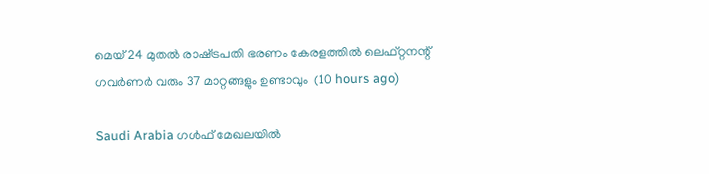മെയ് 24 മുതൽ രാഷ്‌ട്രപതി ഭരണം കേരളത്തിൽ ലെഫ്റ്റനന്റ് ഗവർണർ വരും 37 മാറ്റങ്ങളും ഉണ്ടാവും  (10 hours ago)

Saudi Arabia ഗൾഫ് മേഖലയിൽ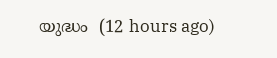യുദ്ധം  (12 hours ago)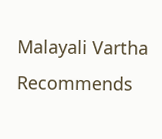Malayali Vartha Recommends